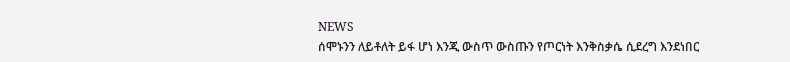NEWS
ሰሞኑንን ለይቶለት ይፋ ሆነ እንጂ ውስጥ ውስጡን የጦርነት እንቅስቃሴ ሲደረግ እንደነበር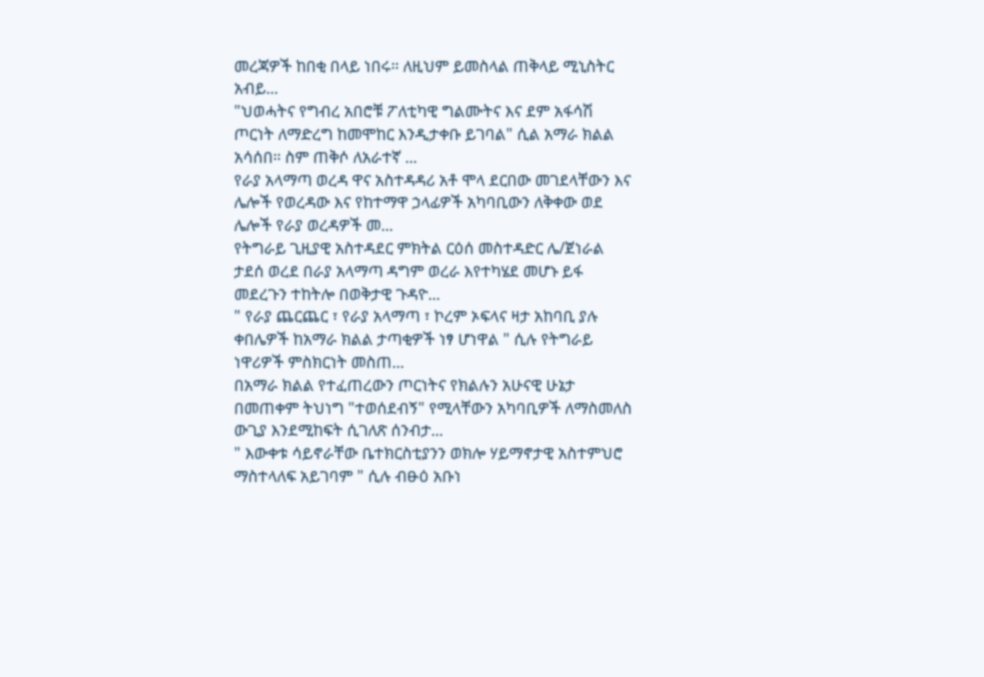መረጃዎች ከበቂ በላይ ነበሩ። ለዚህም ይመስላል ጠቅላይ ሚኒስትር አብይ...
"ህወሓትና የግብረ አበሮቹ ፖለቲካዊ ግልሙትና እና ደም አፋሳሽ ጦርነት ለማድረግ ከመሞከር እንዲታቀቡ ይገባል" ሲል አማራ ክልል አሳሰበ። ስም ጠቅሶ ለአራተኛ ...
የራያ አላማጣ ወረዳ ዋና አስተዳዳሪ አቶ ሞላ ደርበው መገደላቸውን እና ሌሎች የወረዳው እና የከተማዋ ኃላፊዎች አካባቢውን ለቅቀው ወደ ሌሎች የራያ ወረዳዎች መ...
የትግራይ ጊዚያዊ አስተዳደር ምክትል ርዕሰ መስተዳድር ሌ/ጀነራል ታደሰ ወረደ በራያ አላማጣ ዳግም ወረራ እየተካሄደ መሆኑ ይፋ መደረጉን ተከትሎ በወቅታዊ ጉዳዮ...
" የራያ ጨርጨር ፣ የራያ አላማጣ ፣ ኮረም ኦፍላና ዛታ አከባቢ ያሉ ቀበሌዎች ከአማራ ክልል ታጣቂዎች ነፃ ሆነዋል " ሲሉ የትግራይ ነዋሪዎች ምስክርነት መስጠ...
በአማራ ክልል የተፈጠረውን ጦርነትና የክልሉን አሁናዊ ሁኔታ በመጠቀም ትህነግ "ተወሰደብኝ" የሚላቸውን አካባቢዎች ለማስመለስ ውጊያ እንደሚከፍት ሲገለጽ ሰንብታ...
" እውቀቱ ሳይኖራቸው ቤተክርስቲያንን ወክሎ ሃይማኖታዊ አስተምህሮ ማስተላለፍ አይገባም " ሲሉ ብፁዕ አቡነ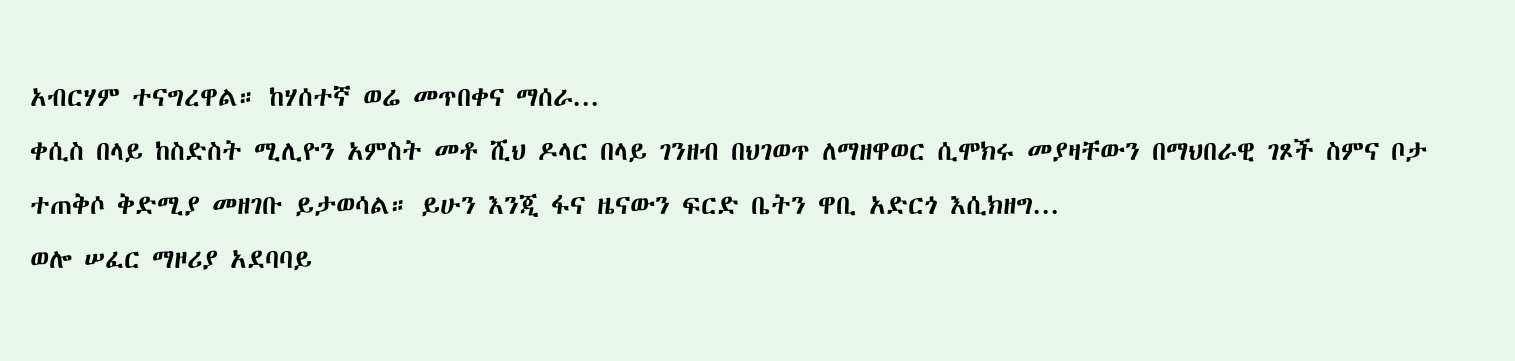አብርሃም ተናግረዋል። ከሃሰተኛ ወሬ መጥበቀና ማሰራ...
ቀሲስ በላይ ከስድስት ሚሊዮን አምስት መቶ ሺህ ዶላር በላይ ገንዘብ በህገወጥ ለማዘዋወር ሲሞክሩ መያዛቸውን በማህበራዊ ገጾች ስምና ቦታ ተጠቅሶ ቅድሚያ መዘገቡ ይታወሳል። ይሁን እንጂ ፋና ዜናውን ፍርድ ቤትን ዋቢ አድርጎ እሲክዘግ...
ወሎ ሠፈር ማዞሪያ አደባባይ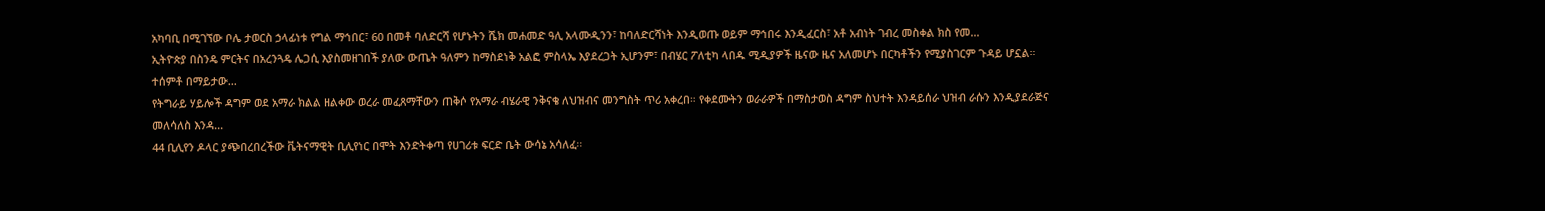አካባቢ በሚገኘው ቦሌ ታወርስ ኃላፊነቱ የግል ማኅበር፣ 60 በመቶ ባለድርሻ የሆኑትን ሼክ መሐመድ ዓሊ አላሙዲንን፣ ከባለድርሻነት እንዲወጡ ወይም ማኅበሩ እንዲፈርስ፣ አቶ አብነት ገብረ መስቀል ክስ የመ...
ኢትዮጵያ በስንዴ ምርትና በአረንጓዴ ሌጋሲ እያስመዘገበች ያለው ውጤት ዓለምን ከማስደነቅ አልፎ ምስላኤ እያደረጋት ኢሆንም፣ በብሄር ፖለቲካ ላበዱ ሚዲያዎች ዜናው ዜና አለመሆኑ በርካቶችን የሚያስገርም ጉዳይ ሆኗል። ተሰምቶ በማይታው...
የትግራይ ሃይሎች ዳግም ወደ አማራ ክልል ዘልቀው ወረራ መፈጸማቸውን ጠቅሶ የአማራ ብሄራዊ ንቅናቄ ለህዝብና መንግስት ጥሪ አቀረበ። የቀደሙትን ወራራዎች በማስታወስ ዳግም ስህተት እንዳይሰራ ህዝብ ራሱን እንዲያደራጅና መለሳለስ እንዳ...
44 ቢሊየን ዶላር ያጭበረበረችው ቬትናማዊት ቢሊየነር በሞት እንድትቀጣ የሀገሪቱ ፍርድ ቤት ውሳኔ አሳለፈ፡፡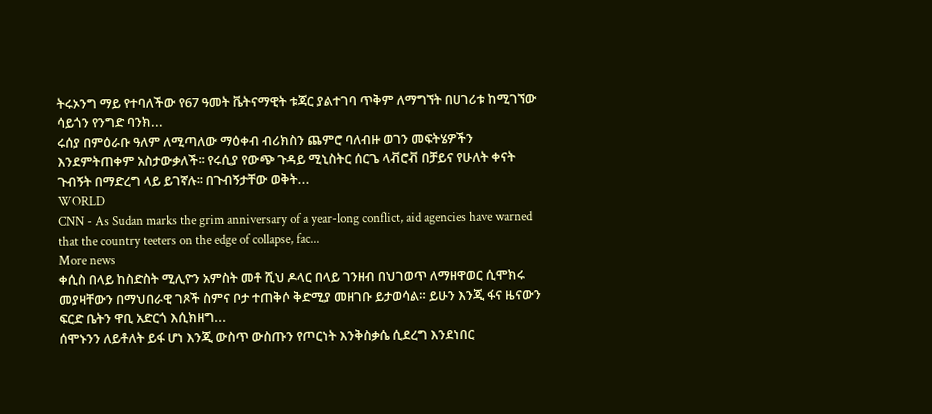ትሩኦንግ ማይ የተባለችው የ67 ዓመት ቬትናማዊት ቱጃር ያልተገባ ጥቅም ለማግኘት በሀገሪቱ ከሚገኘው ሳይጎን የንግድ ባንክ...
ሩሰያ በምዕራቡ ዓለም ለሚጣለው ማዕቀብ ብሪክስን ጨምሮ ባለብዙ ወገን መፍትሄዎችን እንደምትጠቀም አስታውቃለች፡፡ የሩሲያ የውጭ ጉዳይ ሚኒስትር ሰርጌ ላቭሮቭ በቻይና የሁለት ቀናት ጉብኝት በማድረግ ላይ ይገኛሉ፡፡ በጉብኝታቸው ወቅት...
WORLD
CNN - As Sudan marks the grim anniversary of a year-long conflict, aid agencies have warned that the country teeters on the edge of collapse, fac...
More news
ቀሲስ በላይ ከስድስት ሚሊዮን አምስት መቶ ሺህ ዶላር በላይ ገንዘብ በህገወጥ ለማዘዋወር ሲሞክሩ መያዛቸውን በማህበራዊ ገጾች ስምና ቦታ ተጠቅሶ ቅድሚያ መዘገቡ ይታወሳል። ይሁን እንጂ ፋና ዜናውን ፍርድ ቤትን ዋቢ አድርጎ እሲክዘግ...
ሰሞኑንን ለይቶለት ይፋ ሆነ እንጂ ውስጥ ውስጡን የጦርነት እንቅስቃሴ ሲደረግ እንደነበር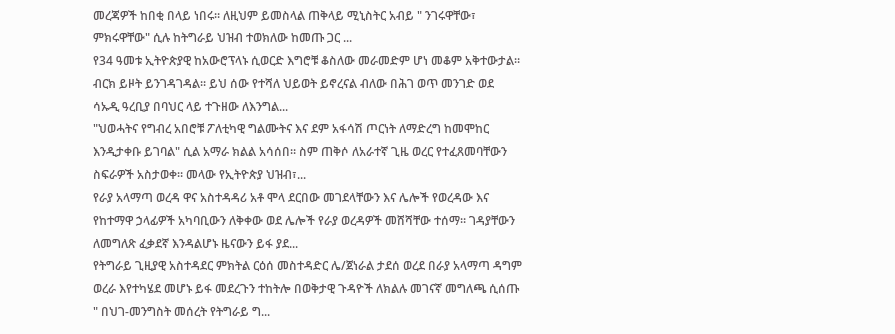መረጃዎች ከበቂ በላይ ነበሩ። ለዚህም ይመስላል ጠቅላይ ሚኒስትር አብይ " ንገሩዋቸው፣ ምክሩዋቸው" ሲሉ ከትግራይ ህዝብ ተወክለው ከመጡ ጋር ...
የ34 ዓመቱ ኢትዮጵያዊ ከአውሮፕላኑ ሲወርድ እግሮቹ ቆስለው መራመድም ሆነ መቆም አቅተውታል። ብርክ ይዞት ይንገዳገዳል፡፡ ይህ ሰው የተሻለ ህይወት ይኖረናል ብለው በሕገ ወጥ መንገድ ወደ ሳኡዲ ዓረቢያ በባህር ላይ ተጉዘው ለእንግል...
"ህወሓትና የግብረ አበሮቹ ፖለቲካዊ ግልሙትና እና ደም አፋሳሽ ጦርነት ለማድረግ ከመሞከር እንዲታቀቡ ይገባል" ሲል አማራ ክልል አሳሰበ። ስም ጠቅሶ ለአራተኛ ጊዜ ወረር የተፈጸመባቸውን ስፍራዎች አስታወቀ። መላው የኢትዮጵያ ህዝብ፣...
የራያ አላማጣ ወረዳ ዋና አስተዳዳሪ አቶ ሞላ ደርበው መገደላቸውን እና ሌሎች የወረዳው እና የከተማዋ ኃላፊዎች አካባቢውን ለቅቀው ወደ ሌሎች የራያ ወረዳዎች መሸሻቸው ተሰማ። ገዳያቸውን ለመግለጽ ፈቃደኛ እንዳልሆኑ ዜናውን ይፋ ያደ...
የትግራይ ጊዚያዊ አስተዳደር ምክትል ርዕሰ መስተዳድር ሌ/ጀነራል ታደሰ ወረደ በራያ አላማጣ ዳግም ወረራ እየተካሄደ መሆኑ ይፋ መደረጉን ተከትሎ በወቅታዊ ጉዳዮች ለክልሉ መገናኛ መግለጫ ሲሰጡ " በህገ-መንግስት መሰረት የትግራይ ግ...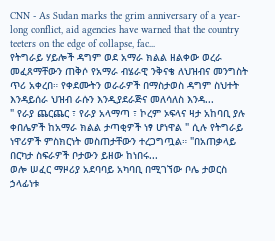CNN - As Sudan marks the grim anniversary of a year-long conflict, aid agencies have warned that the country teeters on the edge of collapse, fac...
የትግራይ ሃይሎች ዳግም ወደ አማራ ክልል ዘልቀው ወረራ መፈጸማቸውን ጠቅሶ የአማራ ብሄራዊ ንቅናቄ ለህዝብና መንግስት ጥሪ አቀረበ። የቀደሙትን ወራራዎች በማስታወስ ዳግም ስህተት እንዳይሰራ ህዝብ ራሱን እንዲያደራጅና መለሳለስ እንዳ...
" የራያ ጨርጨር ፣ የራያ አላማጣ ፣ ኮረም ኦፍላና ዛታ አከባቢ ያሉ ቀበሌዎች ከአማራ ክልል ታጣቂዎች ነፃ ሆነዋል " ሲሉ የትግራይ ነዋሪዎች ምስክርነት መስጠታቸውን ተረጋግጧል። "በአጠቃላይ በርካታ ስፍራዎች ቦታውን ይዘው ከነበሩ...
ወሎ ሠፈር ማዞሪያ አደባባይ አካባቢ በሚገኘው ቦሌ ታወርስ ኃላፊነቱ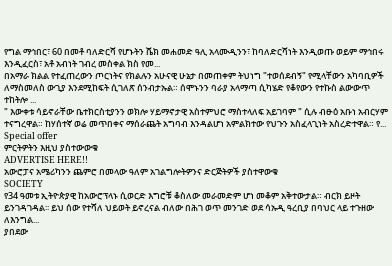የግል ማኅበር፣ 60 በመቶ ባለድርሻ የሆኑትን ሼክ መሐመድ ዓሊ አላሙዲንን፣ ከባለድርሻነት እንዲወጡ ወይም ማኅበሩ እንዲፈርስ፣ አቶ አብነት ገብረ መስቀል ክስ የመ...
በአማራ ክልል የተፈጠረውን ጦርነትና የክልሉን አሁናዊ ሁኔታ በመጠቀም ትህነግ "ተወሰደብኝ" የሚላቸውን አካባቢዎች ለማስመለስ ውጊያ እንደሚከፍት ሲገለጽ ሰንብታኡል። ሰሞኑንን ባራያ አላማጣ ሲካሄድ የቆየውን የተኩስ ልውውጥ ተከትሎ ...
" እውቀቱ ሳይኖራቸው ቤተክርስቲያንን ወክሎ ሃይማኖታዊ አስተምህሮ ማስተላለፍ አይገባም " ሲሉ ብፁዕ አቡነ አብርሃም ተናግረዋል። ከሃሰተኛ ወሬ መጥበቀና ማሰራጨት አግባብ እንዳልሆነ አምልክተው የህጉን አስፈላጊነት አስረድተዋል። የ...
Special offer
ምርትዎትን እዚህ ያስተውውቁ
ADVERTISE HERE!!
አውሮፓና አሜሪካንን ጨምሮ በመላው ዓለም አገልግሎትዎንና ድርጅትዎች ያስተዋውቁ
SOCIETY
የ34 ዓመቱ ኢትዮጵያዊ ከአውሮፕላኑ ሲወርድ እግሮቹ ቆስለው መራመድም ሆነ መቆም አቅተውታል። ብርክ ይዞት ይንገዳገዳል፡፡ ይህ ሰው የተሻለ ህይወት ይኖረናል ብለው በሕገ ወጥ መንገድ ወደ ሳኡዲ ዓረቢያ በባህር ላይ ተጉዘው ለእንግል...
ያበደው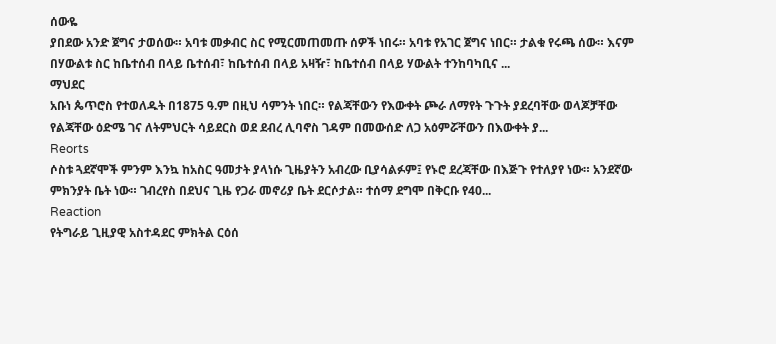ሰውዬ
ያበደው አንድ ጀግና ታወሰው። አባቱ መቃብር ስር የሚርመጠመጡ ሰዎች ነበሩ። አባቱ የአገር ጀግና ነበር። ታልቁ የሩጫ ሰው። እናም በሃውልቱ ስር ከቤተሰብ በላይ ቤተሰብ፣ ከቤተሰብ በላይ አዛዥ፣ ከቤተሰብ በላይ ሃውልት ተንከባካቢና ...
ማህደር
አቡነ ጴጥሮስ የተወለዱት በ1875 ዓ.ም በዚህ ሳምንት ነበር። የልጃቸውን የእውቀት ጮራ ለማየት ጉጉት ያደረባቸው ወላጆቻቸው የልጃቸው ዕድሜ ገና ለትምህርት ሳይደርስ ወደ ደብረ ሊባኖስ ገዳም በመውሰድ ለጋ አዕምሯቸውን በእውቀት ያ...
Reorts
ሶስቱ ጓደኛሞች ምንም እንኳ ከአስር ዓመታት ያላነሱ ጊዜያትን አብረው ቢያሳልፉም፤ የኑሮ ደረጃቸው በእጅጉ የተለያየ ነው። አንደኛው ምክንያት ቤት ነው። ገብረየስ በደህና ጊዜ የጋራ መኖሪያ ቤት ደርሶታል። ተሰማ ደግሞ በቅርቡ የ40...
Reaction
የትግራይ ጊዚያዊ አስተዳደር ምክትል ርዕሰ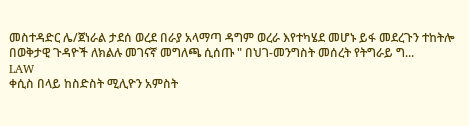መስተዳድር ሌ/ጀነራል ታደሰ ወረደ በራያ አላማጣ ዳግም ወረራ እየተካሄደ መሆኑ ይፋ መደረጉን ተከትሎ በወቅታዊ ጉዳዮች ለክልሉ መገናኛ መግለጫ ሲሰጡ " በህገ-መንግስት መሰረት የትግራይ ግ...
LAW
ቀሲስ በላይ ከስድስት ሚሊዮን አምስት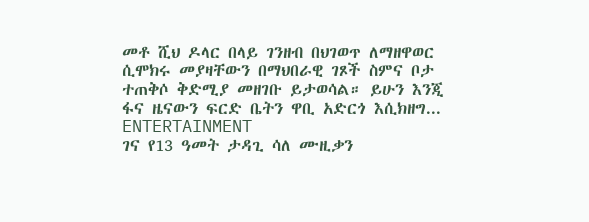መቶ ሺህ ዶላር በላይ ገንዘብ በህገወጥ ለማዘዋወር ሲሞክሩ መያዛቸውን በማህበራዊ ገጾች ስምና ቦታ ተጠቅሶ ቅድሚያ መዘገቡ ይታወሳል። ይሁን እንጂ ፋና ዜናውን ፍርድ ቤትን ዋቢ አድርጎ እሲክዘግ...
ENTERTAINMENT
ገና የ13 ዓመት ታዳጊ ሳለ ሙዚቃን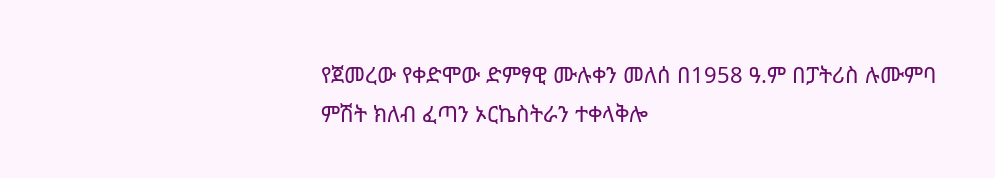የጀመረው የቀድሞው ድምፃዊ ሙሉቀን መለሰ በ1958 ዓ.ም በፓትሪስ ሉሙምባ ምሽት ክለብ ፈጣን ኦርኬስትራን ተቀላቅሎ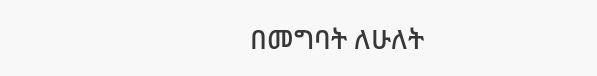በመግባት ለሁለት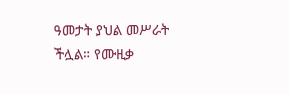ዓመታት ያህል መሥራት ችሏል። የሙዚቃ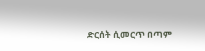ድርሰት ሲመርጥ በጣም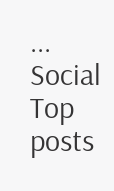...
Social
Top posts